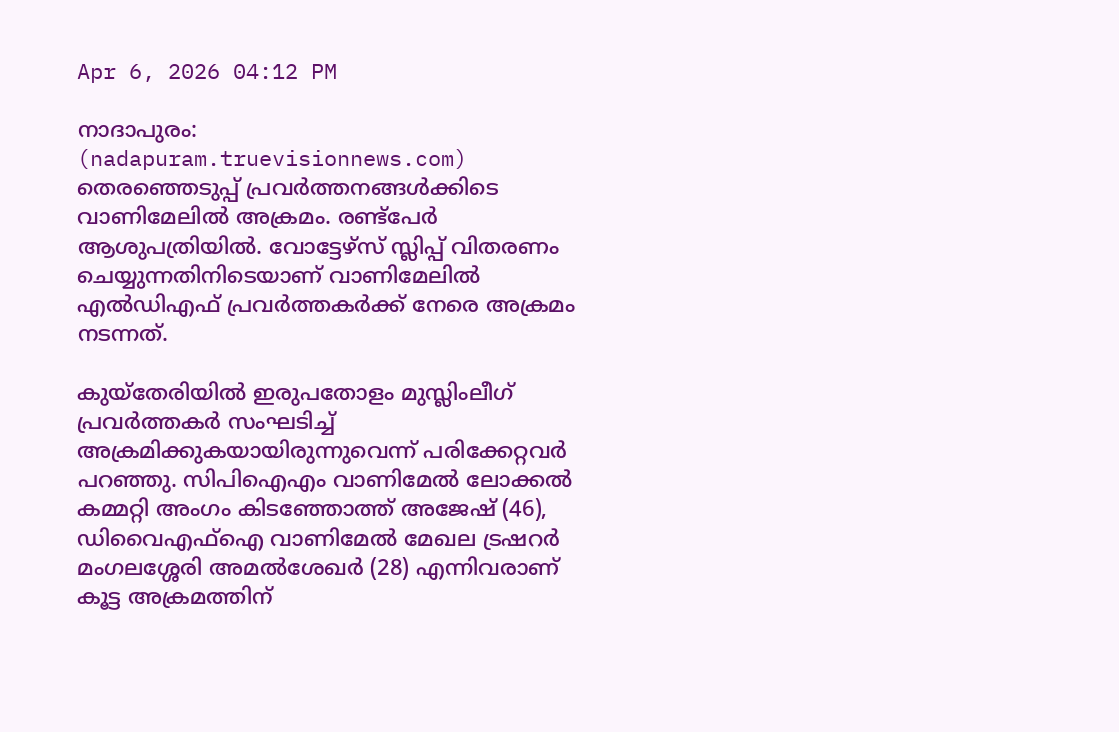Apr 6, 2026 04:12 PM

നാദാപുരം: (nadapuram.truevisionnews.com) തെരഞ്ഞെടുപ്പ് പ്രവർത്തനങ്ങൾക്കിടെ വാണിമേലിൽ അക്രമം. രണ്ട്പേർ ആശുപത്രിയിൽ. വോട്ടേഴ്സ് സ്ലിപ്പ് വിതരണം ചെയ്യുന്നതിനിടെയാണ് വാണിമേലിൽ എൽഡിഎഫ് പ്രവർത്തകർക്ക് നേരെ അക്രമം നടന്നത്.

കുയ്തേരിയിൽ ഇരുപതോളം മുസ്ലിംലീഗ് പ്രവർത്തകർ സംഘടിച്ച് അക്രമിക്കുകയായിരുന്നുവെന്ന് പരിക്കേറ്റവർ പറഞ്ഞു. സിപിഐഎം വാണിമേൽ ലോക്കൽ കമ്മറ്റി അംഗം കിടഞ്ഞോത്ത് അജേഷ് (46), ഡിവൈഎഫ്ഐ വാണിമേൽ മേഖല ട്രഷറർ മംഗലശ്ശേരി അമൽശേഖർ (28) എന്നിവരാണ് കൂട്ട അക്രമത്തിന്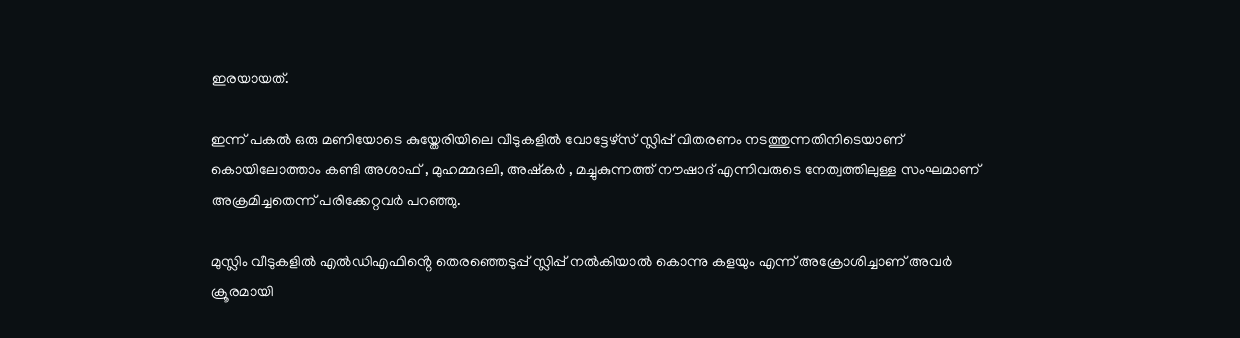ഇരയായത്.

ഇന്ന് പകൽ ഒരു മണിയോടെ കുയ്തേരിയിലെ വീടുകളിൽ വോട്ടേഴ്സ് സ്ലിപ്പ് വിതരണം നടത്തുന്നതിനിടെയാണ് കൊയിലോത്താം കണ്ടി അശാഫ് , മുഹമ്മദലി, അഷ്‌കർ , മച്ചുകുന്നത്ത് നൗഷാദ് എന്നിവരുടെ നേത്വത്തിലുള്ള സംഘമാണ് അക്രമിച്ചതെന്ന് പരിക്കേറ്റവർ പറഞ്ഞു.

മുസ്ലിം വീടുകളിൽ എൽഡിഎഫിൻ്റെ തെരഞ്ഞെടുപ്പ് സ്ലിപ്പ് നൽകിയാൽ കൊന്നു കളയും എന്ന് അക്രോശിച്ചാണ് അവർ ക്രൂരമായി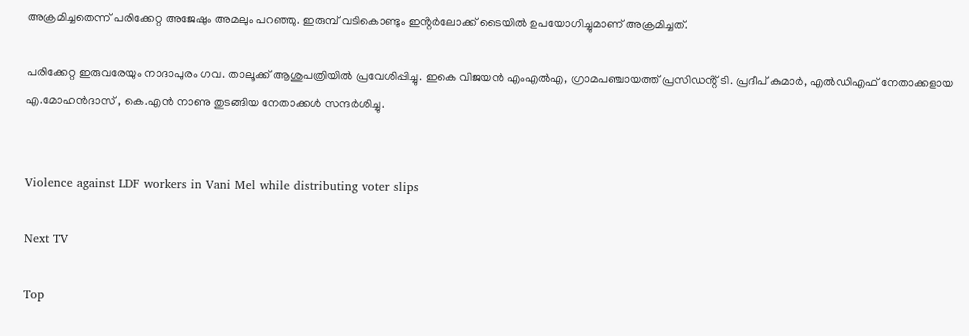അക്രമിച്ചതെന്ന് പരിക്കേറ്റ അജേഷും അമലും പറഞ്ഞു. ഇരുമ്പ് വടികൊണ്ടും ഇൻ്റർലോക്ക് ടൈയിൽ ഉപയോഗിച്ചുമാണ് അക്രമിച്ചത്.

പരിക്കേറ്റ ഇരുവരേയും നാദാപുരം ഗവ. താലൂക്ക് ആശുപത്രിയിൽ പ്രവേശിപ്പിച്ചു. ഇകെ വിജയൻ എംഎൽഎ, ഗ്രാമപഞ്ചായത്ത് പ്രസിഡൻ്റ് ടി. പ്രദീപ് കുമാർ, എൽഡിഎഫ് നേതാക്കളായ എ.മോഹൻദാസ് , കെ.എൻ നാണു തുടങ്ങിയ നേതാക്കൾ സന്ദർശിച്ചു.


Violence against LDF workers in Vani Mel while distributing voter slips

Next TV

Top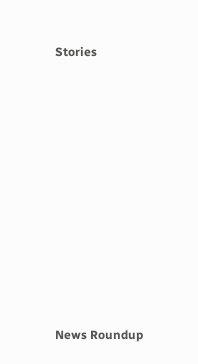Stories










News Roundup